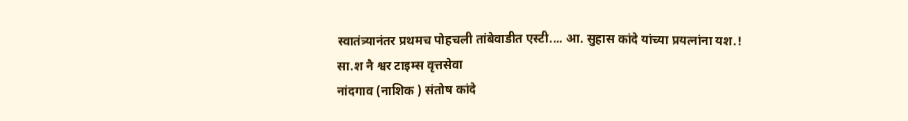स्वातंत्र्यानंतर प्रथमच पोहचली तांबेवाडीत एस्टी.... आ. सुहास कांदे यांच्या प्रयत्नांना यश.!
सा.श नै श्वर टाइम्स वृत्तसेवा
नांदगाव (नाशिक ) संतोष कांदे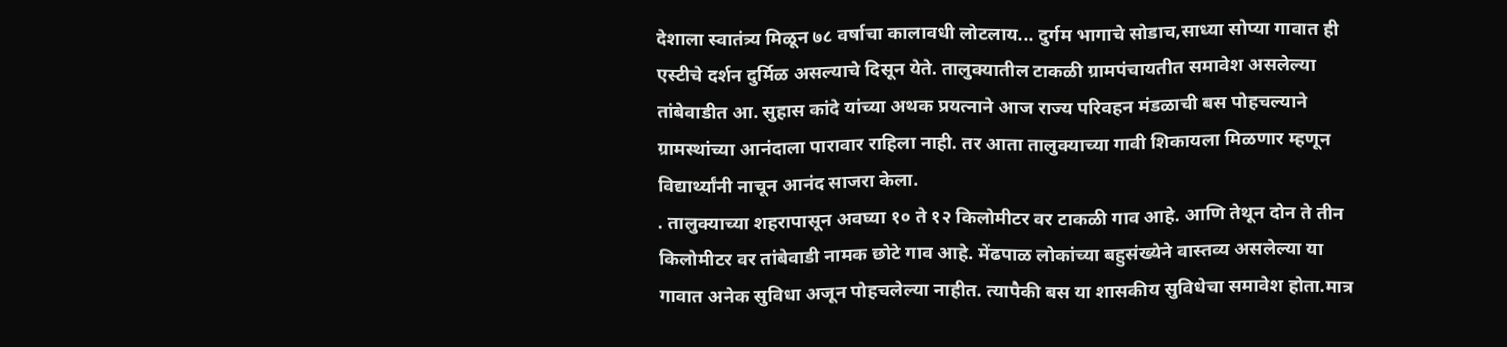देशाला स्वातंत्र्य मिळून ७८ वर्षाचा कालावधी लोटलाय... दुर्गम भागाचे सोडाच,साध्या सोप्या गावात ही एस्टीचे दर्शन दुर्मिळ असल्याचे दिसून येते. तालुक्यातील टाकळी ग्रामपंचायतीत समावेश असलेल्या तांबेवाडीत आ. सुहास कांदे यांच्या अथक प्रयत्नाने आज राज्य परिवहन मंडळाची बस पोहचल्याने ग्रामस्थांच्या आनंदाला पारावार राहिला नाही. तर आता तालुक्याच्या गावी शिकायला मिळणार म्हणून विद्यार्थ्यांनी नाचून आनंद साजरा केला.
. तालुक्याच्या शहरापासून अवघ्या १० ते १२ किलोमीटर वर टाकळी गाव आहे. आणि तेथून दोन ते तीन किलोमीटर वर तांबेवाडी नामक छोटे गाव आहे. मेंढपाळ लोकांच्या बहुसंख्येने वास्तव्य असलेल्या या गावात अनेक सुविधा अजून पोहचलेल्या नाहीत. त्यापैकी बस या शासकीय सुविधेचा समावेश होता.मात्र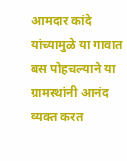आमदार कांदे यांच्यामुळे या गावात बस पोहचल्याने या ग्रामस्थांनी आनंद व्यक्त करत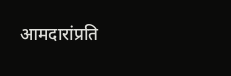आमदारांप्रति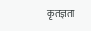कृतज्ञता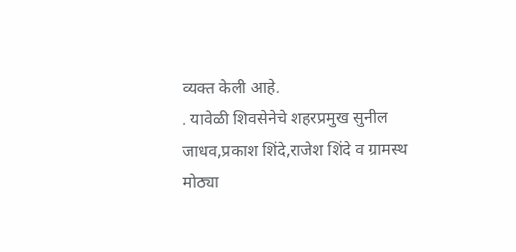व्यक्त केली आहे.
. यावेळी शिवसेनेचे शहरप्रमुख सुनील जाधव,प्रकाश शिंदे,राजेश शिंदे व ग्रामस्थ मोठ्या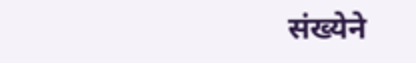संख्येने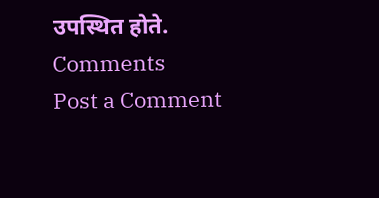उपस्थित होते.
Comments
Post a Comment